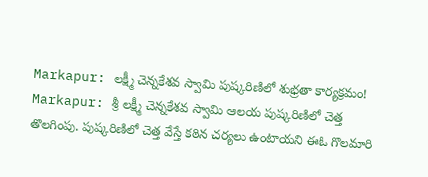Markapur: లక్ష్మీ చెన్నకేశవ స్వామి పుష్కరిణిలో శుభ్రతా కార్యక్రమం!
Markapur: శ్రీ లక్ష్మీ చెన్నకేశవ స్వామి ఆలయ పుష్కరిణిలో చెత్త తొలగింపు. పుష్కరిణిలో చెత్త వేస్తే కఠిన చర్యలు ఉంటాయని ఈఓ గొలమారి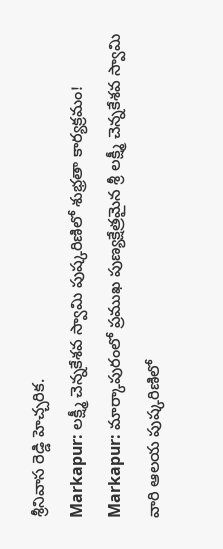శ్రీనివాస రెడ్డి హెచ్చరిక.
Markapur: లక్ష్మీ చెన్నకేశవ స్వామి పుష్కరిణిలో శుభ్రతా కార్యక్రమం!
Markapur: మార్కాపురంలో ప్రముఖ పుణ్యక్షేత్రమైన శ్రీ లక్ష్మీ చెన్నకేశవ స్వామి వారి ఆలయ పుష్కరిణిలో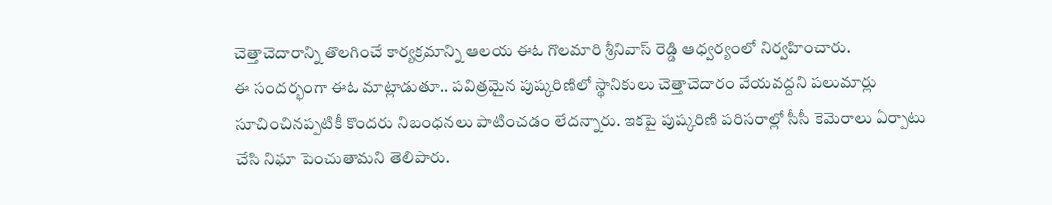చెత్తాచెదారాన్ని తొలగించే కార్యక్రమాన్ని ఆలయ ఈఓ గొలమారి శ్రీనివాస్ రెడ్డి ఆధ్వర్యంలో నిర్వహించారు.
ఈ సందర్భంగా ఈఓ మాట్లాడుతూ.. పవిత్రమైన పుష్కరిణిలో స్థానికులు చెత్తాచెదారం వేయవద్దని పలుమార్లు సూచించినప్పటికీ కొందరు నిబంధనలు పాటించడం లేదన్నారు. ఇకపై పుష్కరిణి పరిసరాల్లో సీసీ కెమెరాలు ఏర్పాటు చేసి నిఘా పెంచుతామని తెలిపారు.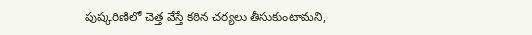పుష్కరిణిలో చెత్త వేస్తే కఠిన చర్యలు తీసుకుంటామని,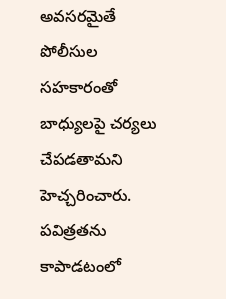అవసరమైతే పోలీసుల సహకారంతో బాధ్యులపై చర్యలు చేపడతామని హెచ్చరించారు.
పవిత్రతను కాపాడటంలో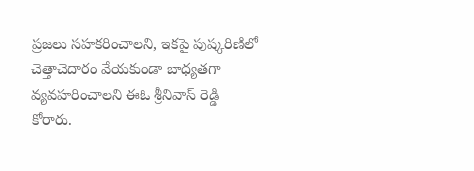ప్రజలు సహకరించాలని, ఇకపై పుష్కరిణిలో చెత్తాచెదారం వేయకుండా బాధ్యతగా వ్యవహరించాలని ఈఓ శ్రీనివాస్ రెడ్డి కోరారు.